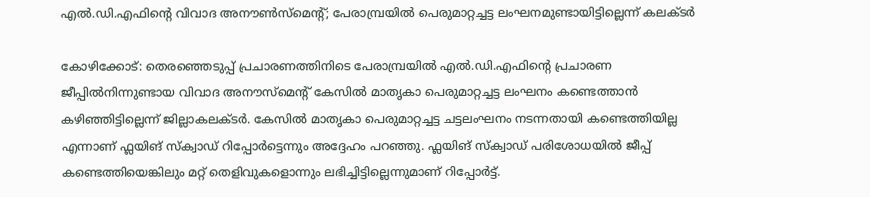എൽ.ഡി.എഫിന്‍റെ വിവാദ അനൗൺസ്മെന്‍റ്; പേരാമ്പ്രയിൽ പെരുമാറ്റച്ചട്ട ലംഘനമുണ്ടായിട്ടില്ലെന്ന് കലക്ടർ

കോഴിക്കോട്: തെരഞ്ഞെടുപ്പ് പ്രചാരണത്തിനിടെ പേരാമ്പ്രയിൽ എൽ.ഡി.എഫിന്‍റെ പ്രചാരണ ജീപ്പിൽനിന്നുണ്ടായ വിവാദ അനൗസ്മെന്‍റ് കേസിൽ മാതൃകാ പെരുമാറ്റച്ചട്ട ലംഘനം കണ്ടെത്താൻ കഴിഞ്ഞിട്ടില്ലെന്ന് ജില്ലാകലക്ടർ. കേസിൽ മാതൃകാ പെരുമാറ്റച്ചട്ട ചട്ടലംഘനം നടന്നതായി കണ്ടെത്തിയില്ല എന്നാണ് ഫ്ലയിങ് സ്ക്വാഡ് റിപ്പോർട്ടെന്നും അദ്ദേഹം പറഞ്ഞു. ഫ്ലയിങ് സ്ക്വാഡ് പരിശോധയിൽ ജീപ്പ് കണ്ടെത്തിയെങ്കിലും മറ്റ് തെളിവുകളൊന്നും ലഭിച്ചിട്ടില്ലെന്നുമാണ് റിപ്പോർട്ട്.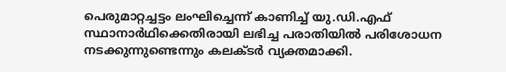പെരുമാറ്റച്ചട്ടം ലംഘിച്ചെന്ന് കാണിച്ച് യു.ഡി.എഫ് സ്ഥാനാർഥിക്കെതിരായി ലഭിച്ച പരാതിയിൽ പരിശോധന നടക്കുന്നുണ്ടെന്നും കലക്ടർ വ്യക്തമാക്കി.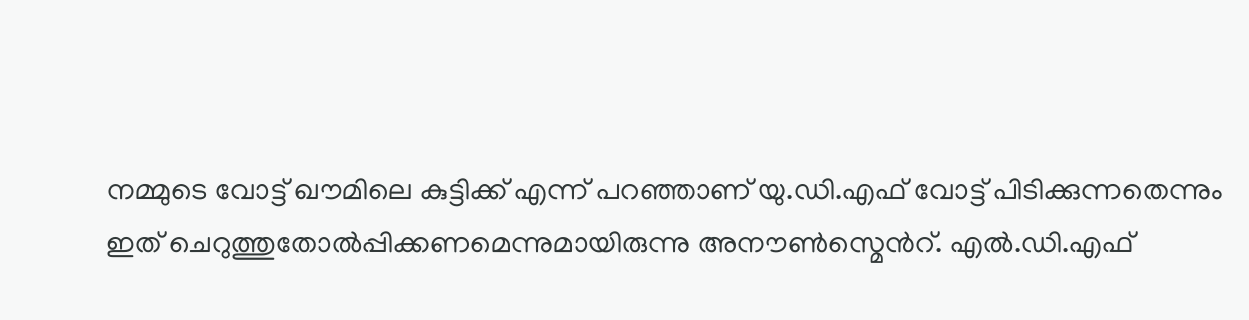നമ്മുടെ വോട്ട് ഖൗമിലെ കുട്ടിക്ക് എന്ന് പറഞ്ഞാണ് യു.ഡി.എഫ് വോട്ട് പിടിക്കുന്നതെന്നും ഇത് ചെറുത്തുതോൽപ്പിക്കണമെന്നുമായിരുന്നു അനൗൺസ്മെന്‍റ്. എൽ.ഡി.എഫ്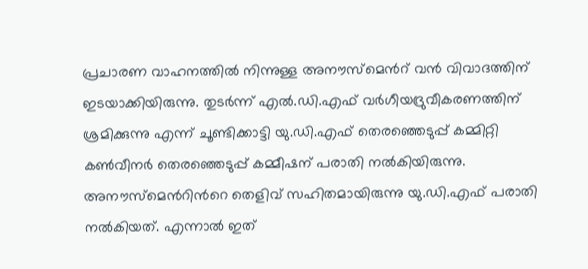പ്രചാരണ വാഹനത്തിൽ നിന്നുള്ള അനൗസ്മെന്‍റ് വൻ വിവാദത്തിന് ഇടയാക്കിയിരുന്നു. തുടർന്ന് എൽ.ഡി.എഫ് വർഗീയദ്രുവീകരണത്തിന് ശ്രമിക്കുന്നു എന്ന് ചൂണ്ടിക്കാട്ടി യു.ഡി.എഫ് തെരഞ്ഞെടുപ്പ് കമ്മിറ്റി കൺവീനർ തെരഞ്ഞെടുപ്പ് കമ്മീഷന് പരാതി നൽകിയിരുന്നു. അനൗസ്മെന്‍റിന്‍റെ തെളിവ് സഹിതമായിരുന്നു യു.ഡി.എഫ് പരാതി നൽകിയത്. എന്നാൽ ഇത്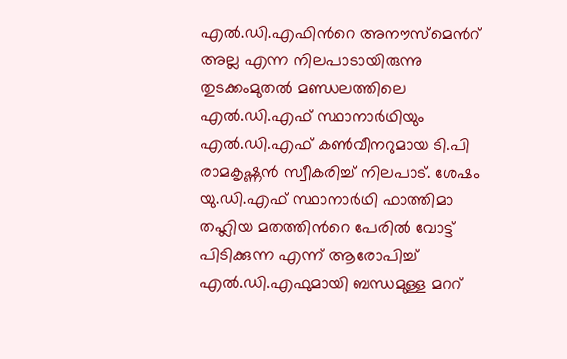എൽ.ഡി.എഫിന്‍റെ അനൗസ്മെന്‍റ് അല്ല എന്ന നിലപാടായിരുന്നു തുടക്കംമുതൽ മണ്ഡലത്തിലെ എൽ.ഡി.എഫ് സ്ഥാനാർഥിയും എൽ.ഡി.എഫ് കൺവീനറുമായ ടി.പി രാമകൃഷ്ണൻ സ്വീകരിച്ച് നിലപാട്. ശേഷം യു.ഡി.എഫ് സ്ഥാനാർഥി ഫാത്തിമാ തഹ്ലിയ മതത്തിന്‍റെ പേരിൽ വോട്ട് പിടിക്കുന്ന എന്ന് ആരോപിച്ച് എൽ.ഡി.എഫുമായി ബന്ധമുള്ള മററ്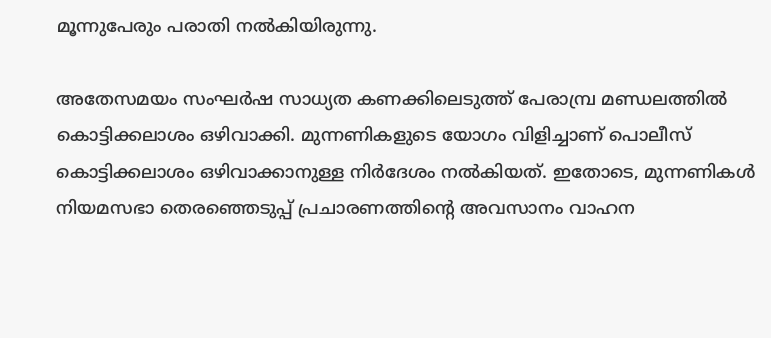മൂന്നുപേരും പരാതി നൽകിയിരുന്നു.

അതേസമയം സംഘര്‍ഷ സാധ്യത കണക്കിലെടുത്ത് പേരാമ്പ്ര മണ്ഡലത്തിൽ കൊട്ടിക്കലാശം ഒഴിവാക്കി. മുന്നണികളുടെ യോഗം വിളിച്ചാണ് പൊലീസ് കൊട്ടിക്കലാശം ഒഴിവാക്കാനുള്ള നിര്‍ദേശം നല്‍കിയത്. ഇതോടെ, മുന്നണികള്‍ നിയമസഭാ തെരഞ്ഞെടുപ്പ് പ്രചാരണത്തിന്റെ അവസാനം വാഹന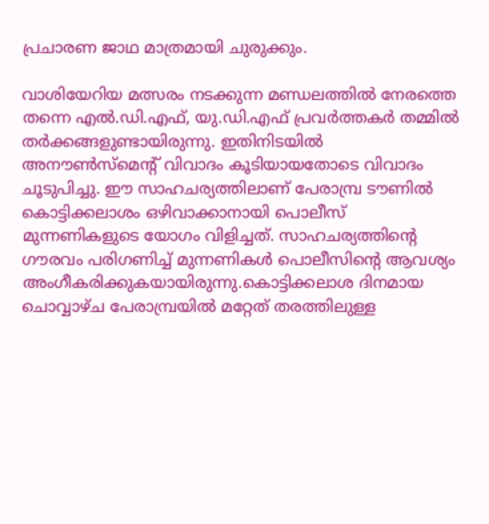പ്രചാരണ ജാഥ മാത്രമായി ചുരുക്കും.

വാശിയേറിയ മത്സരം നടക്കുന്ന മണ്ഡലത്തില്‍ നേരത്തെ തന്നെ എല്‍.ഡി.എഫ്, യു.ഡി.എഫ് പ്രവര്‍ത്തകർ തമ്മിൽ തർക്കങ്ങളുണ്ടായിരുന്നു. ഇതിനിടയില്‍ അനൗണ്‍സ്‌മെന്റ് വിവാദം കൂടിയായതോടെ വിവാദം ചൂടുപിച്ചു. ഈ സാഹചര്യത്തിലാണ് പേരാമ്പ്ര ടൗണില്‍ കൊട്ടിക്കലാശം ഒഴിവാക്കാനായി പൊലീസ് മുന്നണികളുടെ യോഗം വിളിച്ചത്. സാഹചര്യത്തിന്റെ ഗൗരവം പരിഗണിച്ച് മുന്നണികള്‍ പൊലീസിന്റെ ആവശ്യം അംഗീകരിക്കുകയായിരുന്നു.കൊട്ടിക്കലാശ ദിനമായ ചൊവ്വാഴ്ച പേരാമ്പ്രയില്‍ മറ്റേത് തരത്തിലുള്ള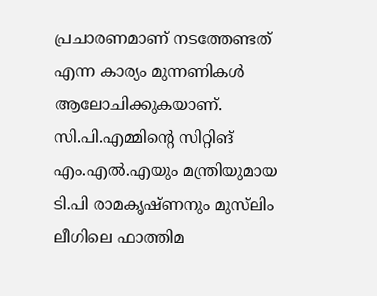പ്രചാരണമാണ് നടത്തേണ്ടത് എന്ന കാര്യം മുന്നണികള്‍ ആലോചിക്കുകയാണ്. സി.പി.എമ്മിന്റെ സിറ്റിങ് എം.എല്‍.എയും മന്ത്രിയുമായ ടി.പി രാമകൃഷ്ണനും മുസ്‌ലിം ലീഗിലെ ഫാത്തിമ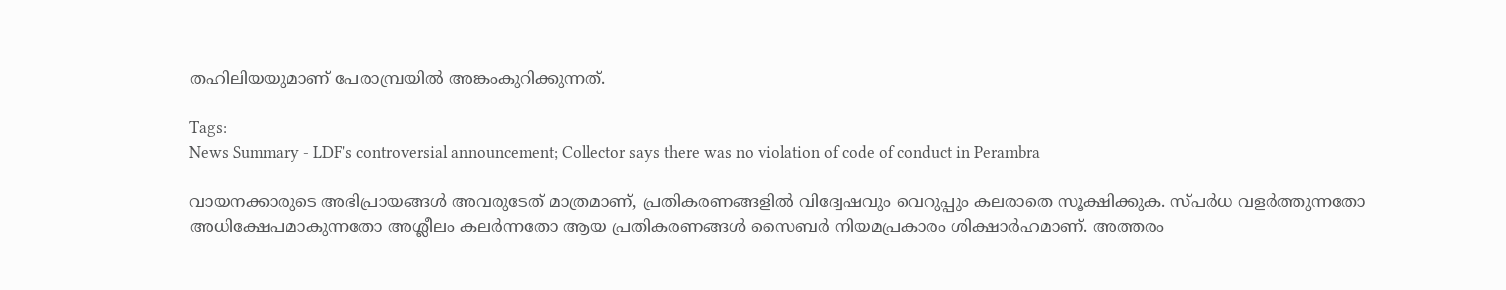തഹിലിയയുമാണ് പേരാമ്പ്രയില്‍ അങ്കംകുറിക്കുന്നത്.

Tags:
News Summary - LDF's controversial announcement; Collector says there was no violation of code of conduct in Perambra

വായനക്കാരുടെ അഭിപ്രായങ്ങള്‍ അവരുടേത് മാത്രമാണ്, പ്രതികരണങ്ങളിൽ വിദ്വേഷവും വെറുപ്പും കലരാതെ സൂക്ഷിക്കുക. സ്പർധ വളർത്തുന്നതോ അധിക്ഷേപമാകുന്നതോ അശ്ലീലം കലർന്നതോ ആയ പ്രതികരണങ്ങൾ സൈബർ നിയമപ്രകാരം ശിക്ഷാർഹമാണ്. അത്തരം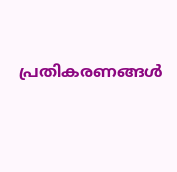പ്രതികരണങ്ങൾ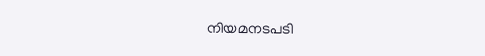നിയമനടപടി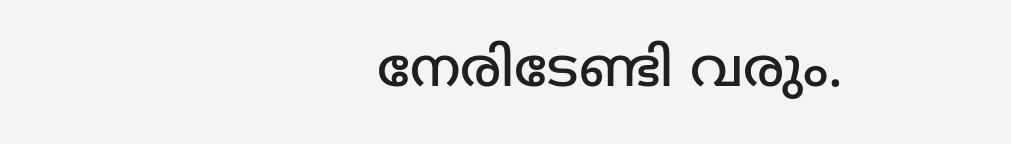നേരിടേണ്ടി വരും.